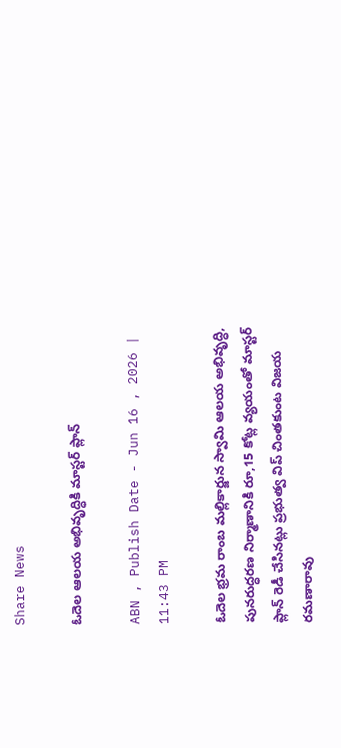Share News

ఓదెల ఆలయ అభివృద్ధికి మాస్టర్‌ ప్లాన్‌

ABN , Publish Date - Jun 16 , 2026 | 11:43 PM

ఓదెల భ్రమ రాంబ మల్లికార్జున స్వామి ఆలయ అభివృద్ధి, పునరుద్ధరణ నిర్మాణానికి రూ,15 కోట్ల వ్యయంతో మాస్టర్‌ ప్లాన్‌ రెడీ చేసినట్లు ప్రభుత్వ విప్‌ చింతకుంట విజయ రమణారావు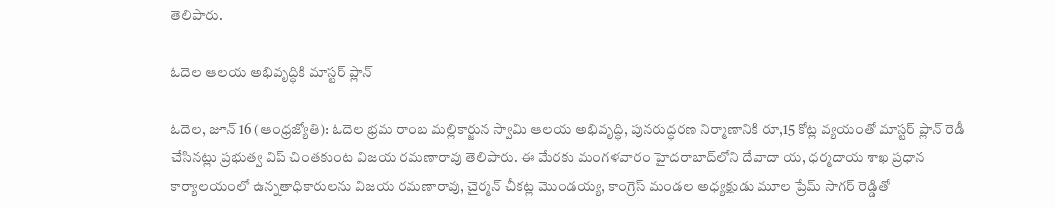తెలిపారు.

ఓదెల ఆలయ అభివృద్ధికి మాస్టర్‌ ప్లాన్‌

ఓదెల, జూన్‌ 16 (ఆంధ్రజ్యోతి): ఓదెల భ్రమ రాంబ మల్లికార్జున స్వామి ఆలయ అభివృద్ధి, పునరుద్ధరణ నిర్మాణానికి రూ,15 కోట్ల వ్యయంతో మాస్టర్‌ ప్లాన్‌ రెడీ చేసినట్లు ప్రభుత్వ విప్‌ చింతకుంట విజయ రమణారావు తెలిపారు. ఈ మేరకు మంగళవారం హైదరాబాద్‌లోని దేవాదా య, ధర్మదాయ శాఖ ప్రధాన కార్యాలయంలో ఉన్నతాధికారులను విజయ రమణారావు, చైర్మన్‌ చీకట్ల మొండయ్య, కాంగ్రెస్‌ మండల అధ్యక్షుడు మూల ప్రేమ్‌ సాగర్‌ రెడ్డితో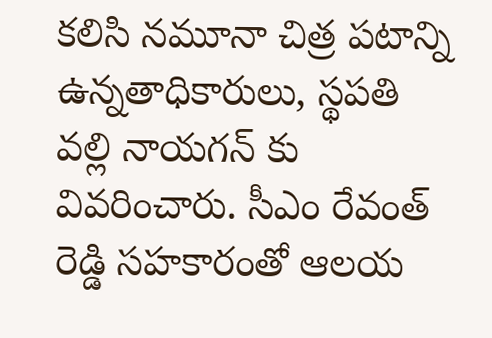కలిసి నమూనా చిత్ర పటాన్ని ఉన్నతాధికారులు, స్థపతి వల్లి నాయగన్‌ కు వివరించారు. సీఎం రేవంత్‌ రెడ్డి సహకారంతో ఆలయ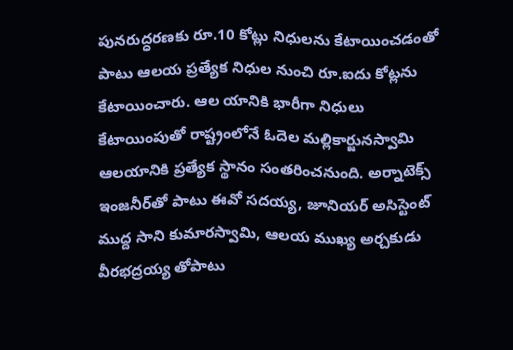పునరుద్ధరణకు రూ.10 కోట్లు నిధులను కేటాయించడంతో పాటు ఆలయ ప్రత్యేక నిధుల నుంచి రూ.ఐదు కోట్లను కేటాయించారు. ఆల యానికి భారీగా నిధులు కేటాయింపుతో రాష్ట్రంలోనే ఓదెల మల్లికార్జునస్వామి ఆలయానికి ప్రత్యేక స్థానం సంతరించనుంది. అర్నాటెక్స్‌ ఇంజనీర్‌తో పాటు ఈవో సదయ్య, జూనియర్‌ అసిస్టెంట్‌ ముద్ద సాని కుమారస్వామి, ఆలయ ముఖ్య అర్చకుడు వీరభద్రయ్య తోపాటు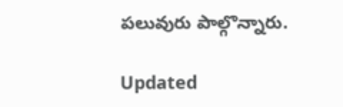పలువురు పాల్గొన్నారు.

Updated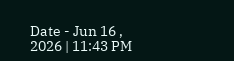Date - Jun 16 , 2026 | 11:43 PM